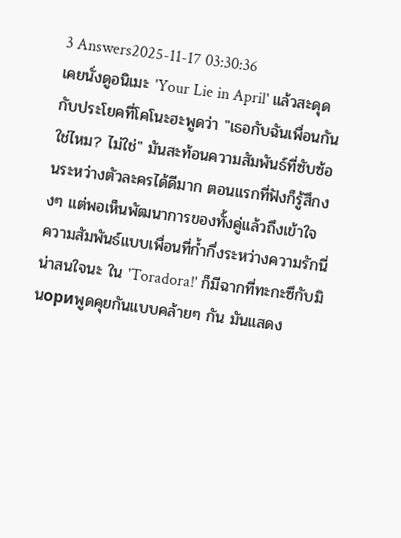3 Answers2025-11-17 03:30:36
เคยนั่งดูอนิเมะ 'Your Lie in April' แล้วสะดุดกับประโยคที่โคโนะฮะพูดว่า "เธอกับฉันเพื่อนกันใช่ไหม? ไม่ใช่" มันสะท้อนความสัมพันธ์ที่ซับซ้อนระหว่างตัวละครได้ดีมาก ตอนแรกที่ฟังก็รู้สึกงงๆ แต่พอเห็นพัฒนาการของทั้งคู่แล้วถึงเข้าใจ
ความสัมพันธ์แบบเพื่อนที่ก้ำกึ่งระหว่างความรักนี่น่าสนใจนะ ใน 'Toradora!' ก็มีฉากที่ทะกะซึกับมินориพูดคุยกันแบบคล้ายๆ กัน มันแสดง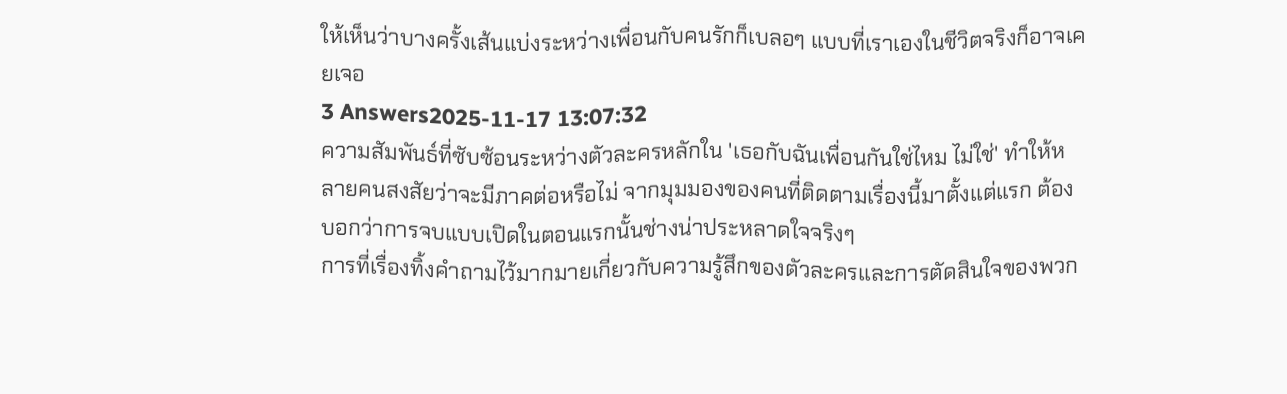ให้เห็นว่าบางครั้งเส้นแบ่งระหว่างเพื่อนกับคนรักก็เบลอๆ แบบที่เราเองในชีวิตจริงก็อาจเคยเจอ
3 Answers2025-11-17 13:07:32
ความสัมพันธ์ที่ซับซ้อนระหว่างตัวละครหลักใน 'เธอกับฉันเพื่อนกันใช่ไหม ไม่ใช่' ทำให้หลายคนสงสัยว่าจะมีภาคต่อหรือไม่ จากมุมมองของคนที่ติดตามเรื่องนี้มาตั้งแต่แรก ต้องบอกว่าการจบแบบเปิดในตอนแรกนั้นช่างน่าประหลาดใจจริงๆ
การที่เรื่องทิ้งคำถามไว้มากมายเกี่ยวกับความรู้สึกของตัวละครและการตัดสินใจของพวก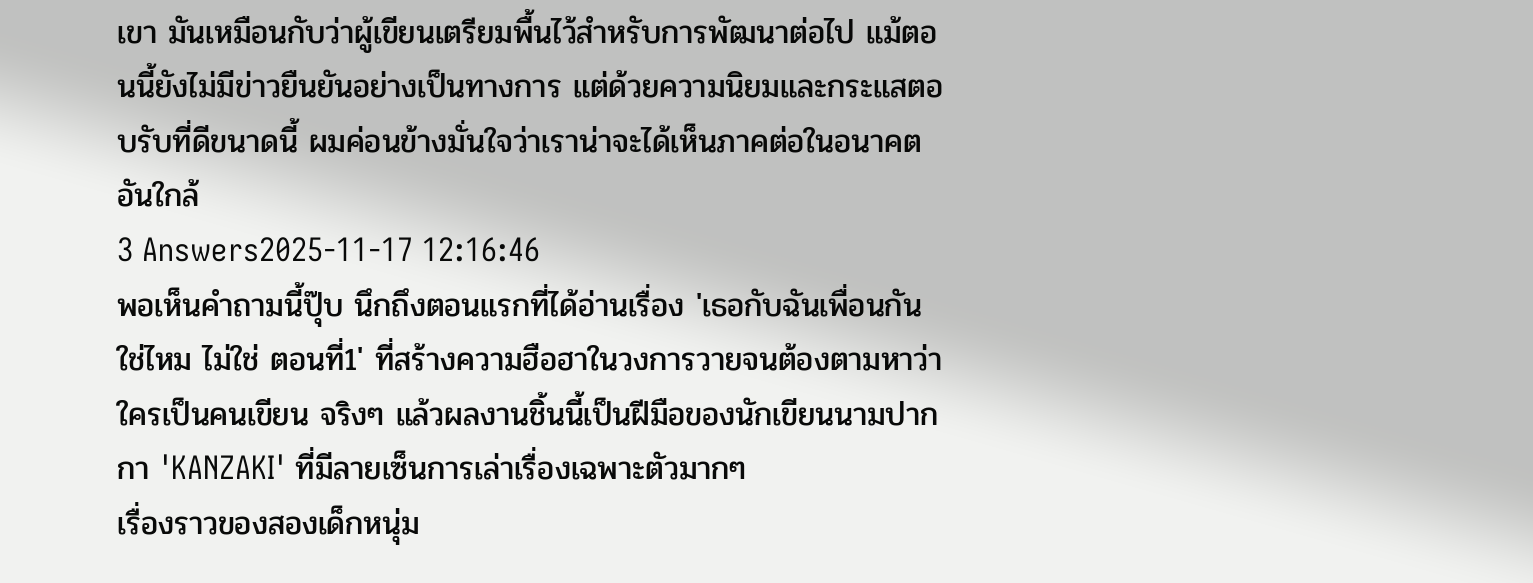เขา มันเหมือนกับว่าผู้เขียนเตรียมพื้นไว้สำหรับการพัฒนาต่อไป แม้ตอนนี้ยังไม่มีข่าวยืนยันอย่างเป็นทางการ แต่ด้วยความนิยมและกระแสตอบรับที่ดีขนาดนี้ ผมค่อนข้างมั่นใจว่าเราน่าจะได้เห็นภาคต่อในอนาคตอันใกล้
3 Answers2025-11-17 12:16:46
พอเห็นคำถามนี้ปุ๊บ นึกถึงตอนแรกที่ได้อ่านเรื่อง 'เธอกับฉันเพื่อนกันใช่ไหม ไม่ใช่ ตอนที่1' ที่สร้างความฮือฮาในวงการวายจนต้องตามหาว่าใครเป็นคนเขียน จริงๆ แล้วผลงานชิ้นนี้เป็นฝีมือของนักเขียนนามปากกา 'KANZAKI' ที่มีลายเซ็นการเล่าเรื่องเฉพาะตัวมากๆ
เรื่องราวของสองเด็กหนุ่ม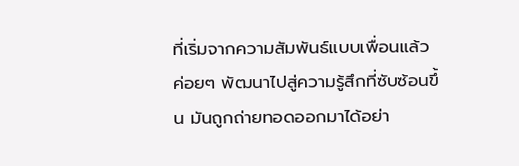ที่เริ่มจากความสัมพันธ์แบบเพื่อนแล้วค่อยๆ พัฒนาไปสู่ความรู้สึกที่ซับซ้อนขึ้น มันถูกถ่ายทอดออกมาได้อย่า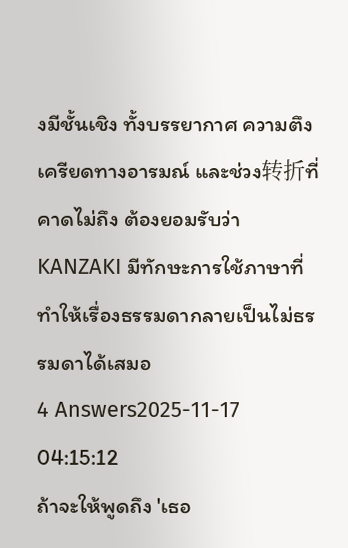งมีชั้นเชิง ทั้งบรรยากาศ ความตึงเครียดทางอารมณ์ และช่วง转折ที่คาดไม่ถึง ต้องยอมรับว่า KANZAKI มีทักษะการใช้ภาษาที่ทำให้เรื่องธรรมดากลายเป็นไม่ธรรมดาได้เสมอ
4 Answers2025-11-17 04:15:12
ถ้าจะให้พูดถึง 'เธอ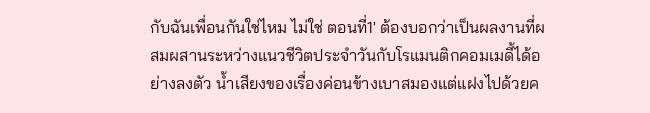กับฉันเพื่อนกันใช่ไหม ไม่ใช่ ตอนที่1' ต้องบอกว่าเป็นผลงานที่ผสมผสานระหว่างแนวชีวิตประจำวันกับโรแมนติกคอมเมดี้ได้อย่างลงตัว น้ำเสียงของเรื่องค่อนข้างเบาสมองแต่แฝงไปด้วยค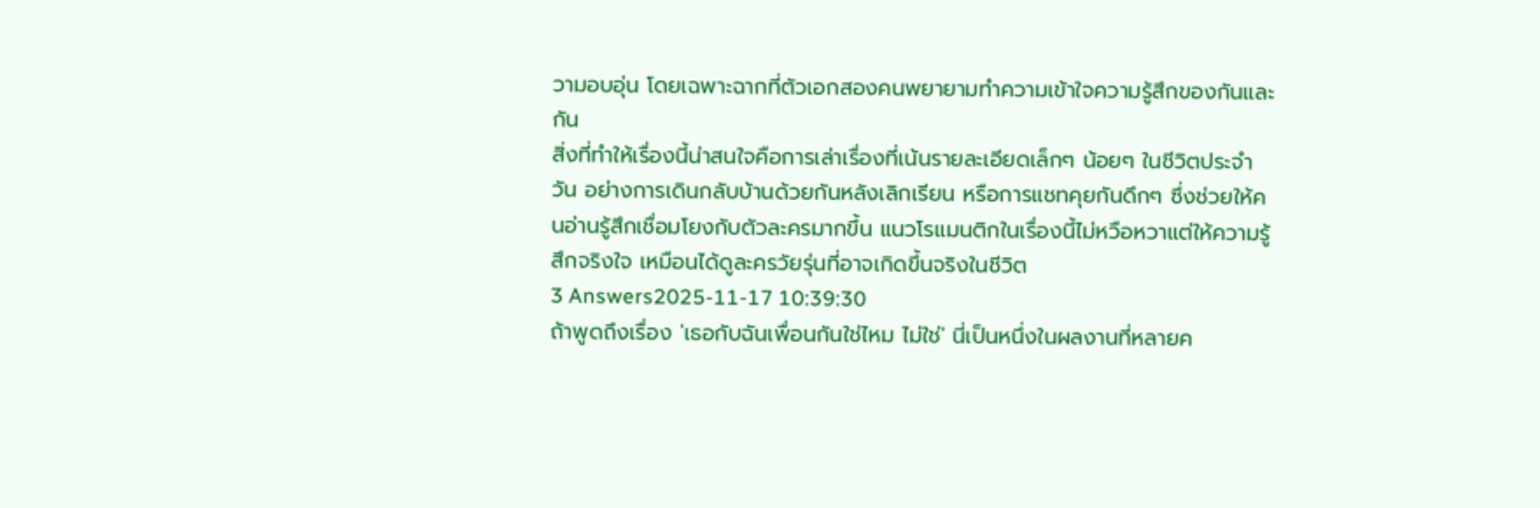วามอบอุ่น โดยเฉพาะฉากที่ตัวเอกสองคนพยายามทำความเข้าใจความรู้สึกของกันและกัน
สิ่งที่ทำให้เรื่องนี้น่าสนใจคือการเล่าเรื่องที่เน้นรายละเอียดเล็กๆ น้อยๆ ในชีวิตประจำวัน อย่างการเดินกลับบ้านด้วยกันหลังเลิกเรียน หรือการแชทคุยกันดึกๆ ซึ่งช่วยให้คนอ่านรู้สึกเชื่อมโยงกับตัวละครมากขึ้น แนวโรแมนติกในเรื่องนี้ไม่หวือหวาแต่ให้ความรู้สึกจริงใจ เหมือนได้ดูละครวัยรุ่นที่อาจเกิดขึ้นจริงในชีวิต
3 Answers2025-11-17 10:39:30
ถ้าพูดถึงเรื่อง 'เธอกับฉันเพื่อนกันใช่ไหม ไม่ใช่' นี่เป็นหนึ่งในผลงานที่หลายค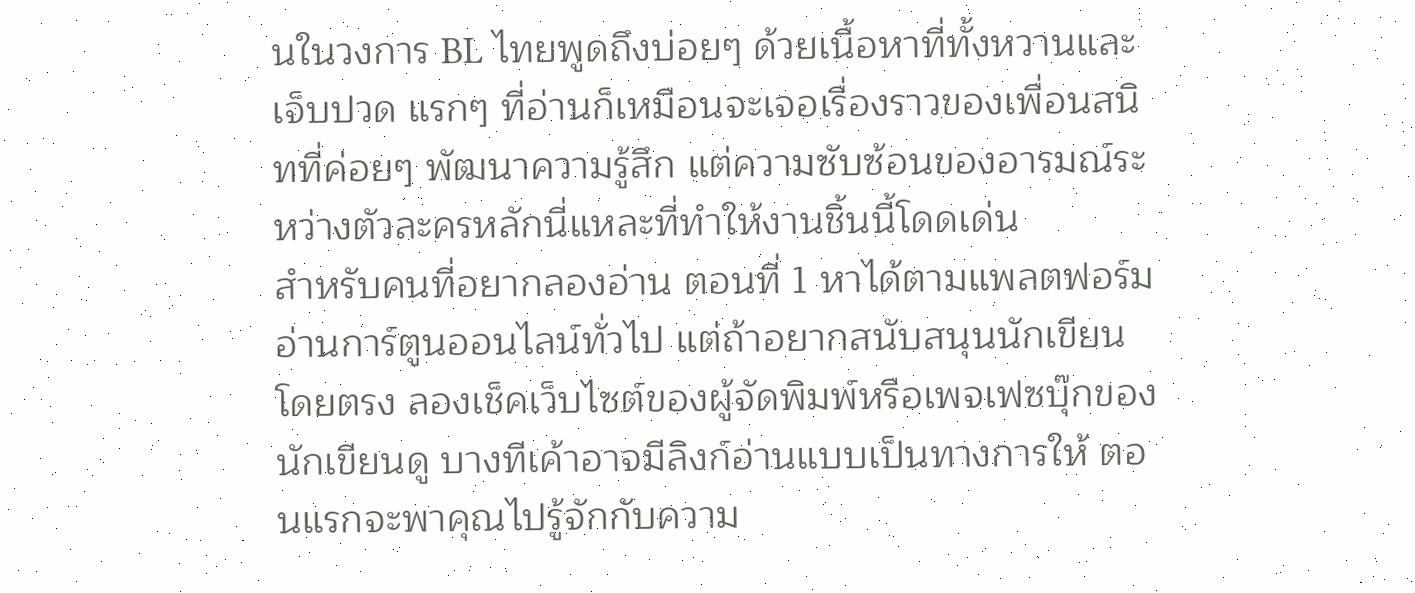นในวงการ BL ไทยพูดถึงบ่อยๆ ด้วยเนื้อหาที่ทั้งหวานและเจ็บปวด แรกๆ ที่อ่านก็เหมือนจะเจอเรื่องราวของเพื่อนสนิทที่ค่อยๆ พัฒนาความรู้สึก แต่ความซับซ้อนของอารมณ์ระหว่างตัวละครหลักนี่แหละที่ทำให้งานชิ้นนี้โดดเด่น
สำหรับคนที่อยากลองอ่าน ตอนที่ 1 หาได้ตามแพลตฟอร์มอ่านการ์ตูนออนไลน์ทั่วไป แต่ถ้าอยากสนับสนุนนักเขียนโดยตรง ลองเช็คเว็บไซต์ของผู้จัดพิมพ์หรือเพจเฟซบุ๊กของนักเขียนดู บางทีเค้าอาจมีลิงก์อ่านแบบเป็นทางการให้ ตอนแรกจะพาคุณไปรู้จักกับความ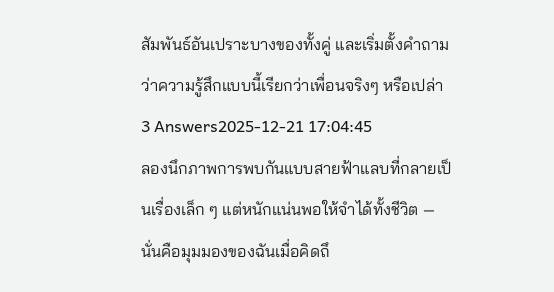สัมพันธ์อันเปราะบางของทั้งคู่ และเริ่มตั้งคำถามว่าความรู้สึกแบบนี้เรียกว่าเพื่อนจริงๆ หรือเปล่า
3 Answers2025-12-21 17:04:45
ลองนึกภาพการพบกันแบบสายฟ้าแลบที่กลายเป็นเรื่องเล็ก ๆ แต่หนักแน่นพอให้จำได้ทั้งชีวิต — นั่นคือมุมมองของฉันเมื่อคิดถึ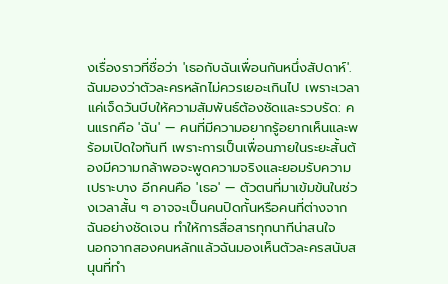งเรื่องราวที่ชื่อว่า 'เธอกับฉันเพื่อนกันหนึ่งสัปดาห์'.
ฉันมองว่าตัวละครหลักไม่ควรเยอะเกินไป เพราะเวลาแค่เจ็ดวันบีบให้ความสัมพันธ์ต้องชัดและรวบรัด: คนแรกคือ 'ฉัน' — คนที่มีความอยากรู้อยากเห็นและพร้อมเปิดใจทันที เพราะการเป็นเพื่อนภายในระยะสั้นต้องมีความกล้าพอจะพูดความจริงและยอมรับความเปราะบาง อีกคนคือ 'เธอ' — ตัวตนที่มาเข้มข้นในช่วงเวลาสั้น ๆ อาจจะเป็นคนปิดกั้นหรือคนที่ต่างจากฉันอย่างชัดเจน ทำให้การสื่อสารทุกนาทีน่าสนใจ
นอกจากสองคนหลักแล้วฉันมองเห็นตัวละครสนับสนุนที่ทำ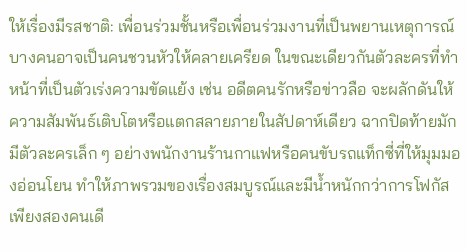ให้เรื่องมีรสชาติ: เพื่อนร่วมชั้นหรือเพื่อนร่วมงานที่เป็นพยานเหตุการณ์ บางคนอาจเป็นคนชวนหัวให้คลายเครียด ในขณะเดียวกันตัวละครที่ทำหน้าที่เป็นตัวเร่งความขัดแย้ง เช่น อดีตคนรักหรือข่าวลือ จะผลักดันให้ความสัมพันธ์เติบโตหรือแตกสลายภายในสัปดาห์เดียว ฉากปิดท้ายมักมีตัวละครเล็ก ๆ อย่างพนักงานร้านกาแฟหรือคนขับรถแท็กซี่ที่ให้มุมมองอ่อนโยน ทำให้ภาพรวมของเรื่องสมบูรณ์และมีน้ำหนักกว่าการโฟกัสเพียงสองคนเดี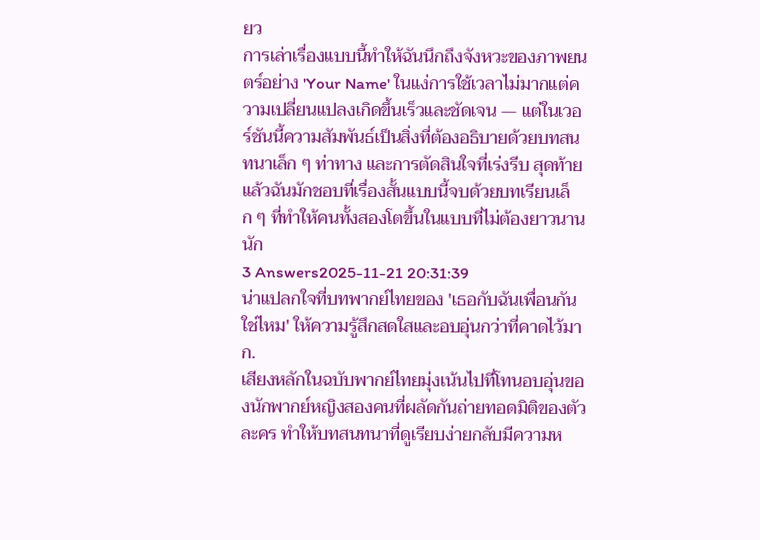ยว
การเล่าเรื่องแบบนี้ทำให้ฉันนึกถึงจังหวะของภาพยนตร์อย่าง 'Your Name' ในแง่การใช้เวลาไม่มากแต่ความเปลี่ยนแปลงเกิดขึ้นเร็วและชัดเจน — แต่ในเวอร์ชันนี้ความสัมพันธ์เป็นสิ่งที่ต้องอธิบายด้วยบทสนทนาเล็ก ๆ ท่าทาง และการตัดสินใจที่เร่งรีบ สุดท้ายแล้วฉันมักชอบที่เรื่องสั้นแบบนี้จบด้วยบทเรียนเล็ก ๆ ที่ทำให้คนทั้งสองโตขึ้นในแบบที่ไม่ต้องยาวนานนัก
3 Answers2025-11-21 20:31:39
น่าแปลกใจที่บทพากย์ไทยของ 'เธอกับฉันเพื่อนกันใช่ไหม' ให้ความรู้สึกสดใสและอบอุ่นกว่าที่คาดไว้มาก.
เสียงหลักในฉบับพากย์ไทยมุ่งเน้นไปที่โทนอบอุ่นของนักพากย์หญิงสองคนที่ผลัดกันถ่ายทอดมิติของตัวละคร ทำให้บทสนทนาที่ดูเรียบง่ายกลับมีความห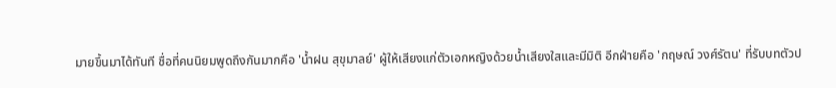มายขึ้นมาได้ทันที ชื่อที่คนนิยมพูดถึงกันมากคือ 'น้ำฝน สุขุมาลย์' ผู้ให้เสียงแก่ตัวเอกหญิงด้วยน้ำเสียงใสและมีมิติ อีกฝ่ายคือ 'กฤษณ์ วงศ์รัตน' ที่รับบทตัวป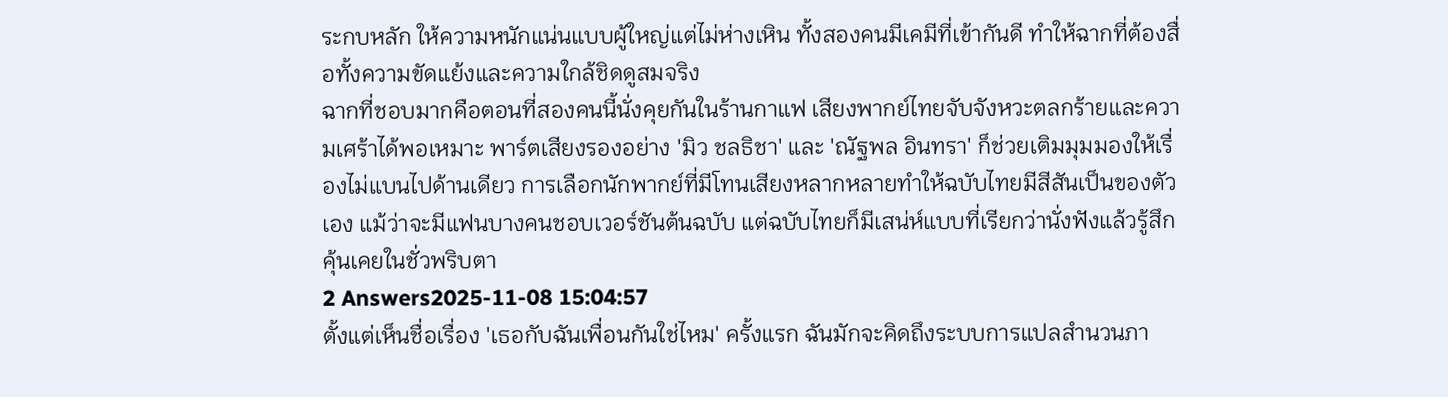ระกบหลัก ให้ความหนักแน่นแบบผู้ใหญ่แต่ไม่ห่างเหิน ทั้งสองคนมีเคมีที่เข้ากันดี ทำให้ฉากที่ต้องสื่อทั้งความขัดแย้งและความใกล้ชิดดูสมจริง
ฉากที่ชอบมากคือตอนที่สองคนนี้นั่งคุยกันในร้านกาแฟ เสียงพากย์ไทยจับจังหวะตลกร้ายและความเศร้าได้พอเหมาะ พาร์ตเสียงรองอย่าง 'มิว ชลธิชา' และ 'ณัฐพล อินทรา' ก็ช่วยเติมมุมมองให้เรื่องไม่แบนไปด้านเดียว การเลือกนักพากย์ที่มีโทนเสียงหลากหลายทำให้ฉบับไทยมีสีสันเป็นของตัวเอง แม้ว่าจะมีแฟนบางคนชอบเวอร์ชันต้นฉบับ แต่ฉบับไทยก็มีเสน่ห์แบบที่เรียกว่านั่งฟังแล้วรู้สึกคุ้นเคยในชั่วพริบตา
2 Answers2025-11-08 15:04:57
ตั้งแต่เห็นชื่อเรื่อง 'เธอกับฉันเพื่อนกันใช่ไหม' ครั้งแรก ฉันมักจะคิดถึงระบบการแปลสำนวนภา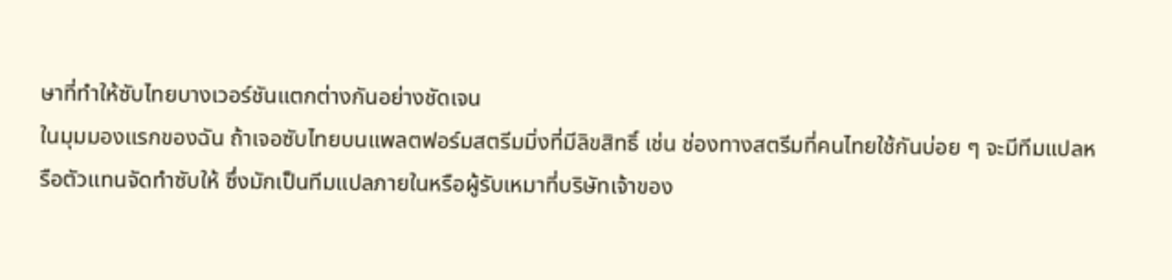ษาที่ทำให้ซับไทยบางเวอร์ชันแตกต่างกันอย่างชัดเจน
ในมุมมองแรกของฉัน ถ้าเจอซับไทยบนแพลตฟอร์มสตรีมมิ่งที่มีลิขสิทธิ์ เช่น ช่องทางสตรีมที่คนไทยใช้กันบ่อย ๆ จะมีทีมแปลหรือตัวแทนจัดทำซับให้ ซึ่งมักเป็นทีมแปลภายในหรือผู้รับเหมาที่บริษัทเจ้าของ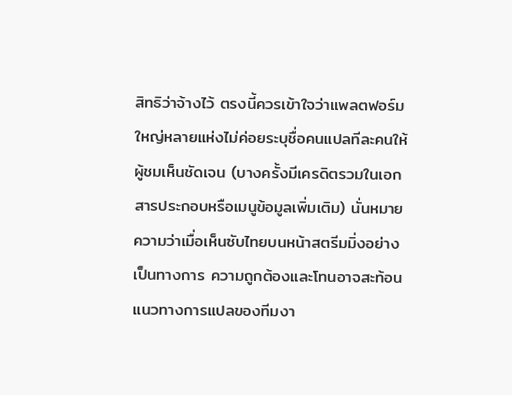สิทธิว่าจ้างไว้ ตรงนี้ควรเข้าใจว่าแพลตฟอร์มใหญ่หลายแห่งไม่ค่อยระบุชื่อคนแปลทีละคนให้ผู้ชมเห็นชัดเจน (บางครั้งมีเครดิตรวมในเอกสารประกอบหรือเมนูข้อมูลเพิ่มเติม) นั่นหมายความว่าเมื่อเห็นซับไทยบนหน้าสตรีมมิ่งอย่างเป็นทางการ ความถูกต้องและโทนอาจสะท้อนแนวทางการแปลของทีมงา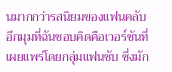นมากกว่ารสนิยมของแฟนคลับ
อีกมุมที่ฉันชอบคิดคือเวอร์ชันที่เผยแพร่โดยกลุ่มแฟนซับ ซึ่งมัก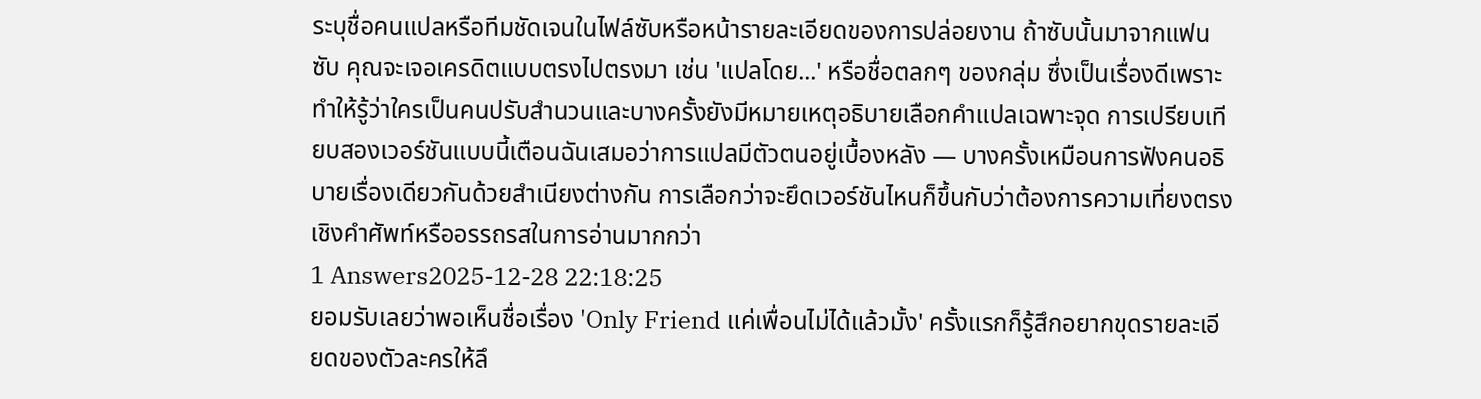ระบุชื่อคนแปลหรือทีมชัดเจนในไฟล์ซับหรือหน้ารายละเอียดของการปล่อยงาน ถ้าซับนั้นมาจากแฟนซับ คุณจะเจอเครดิตแบบตรงไปตรงมา เช่น 'แปลโดย...' หรือชื่อตลกๆ ของกลุ่ม ซึ่งเป็นเรื่องดีเพราะทำให้รู้ว่าใครเป็นคนปรับสำนวนและบางครั้งยังมีหมายเหตุอธิบายเลือกคำแปลเฉพาะจุด การเปรียบเทียบสองเวอร์ชันแบบนี้เตือนฉันเสมอว่าการแปลมีตัวตนอยู่เบื้องหลัง — บางครั้งเหมือนการฟังคนอธิบายเรื่องเดียวกันด้วยสำเนียงต่างกัน การเลือกว่าจะยึดเวอร์ชันไหนก็ขึ้นกับว่าต้องการความเที่ยงตรงเชิงคำศัพท์หรืออรรถรสในการอ่านมากกว่า
1 Answers2025-12-28 22:18:25
ยอมรับเลยว่าพอเห็นชื่อเรื่อง 'Only Friend แค่เพื่อนไม่ได้แล้วมั้ง' ครั้งแรกก็รู้สึกอยากขุดรายละเอียดของตัวละครให้ลึ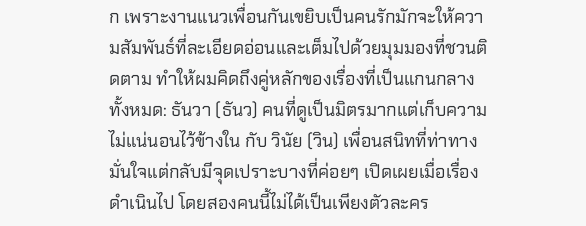ก เพราะงานแนวเพื่อนกันเขยิบเป็นคนรักมักจะให้ความสัมพันธ์ที่ละเอียดอ่อนและเต็มไปด้วยมุมมองที่ชวนติดตาม ทำให้ผมคิดถึงคู่หลักของเรื่องที่เป็นแกนกลางทั้งหมด: ธันวา (ธันว) คนที่ดูเป็นมิตรมากแต่เก็บความไม่แน่นอนไว้ข้างใน กับ วินัย (วิน) เพื่อนสนิทที่ท่าทางมั่นใจแต่กลับมีจุดเปราะบางที่ค่อยๆ เปิดเผยเมื่อเรื่องดำเนินไป โดยสองคนนี้ไม่ได้เป็นเพียงตัวละคร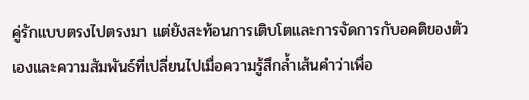คู่รักแบบตรงไปตรงมา แต่ยังสะท้อนการเติบโตและการจัดการกับอคติของตัวเองและความสัมพันธ์ที่เปลี่ยนไปเมื่อความรู้สึกล้ำเส้นคำว่าเพื่อ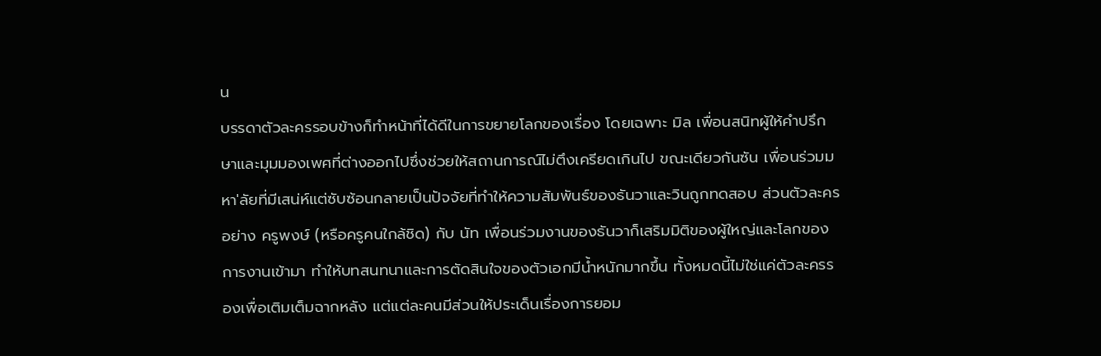น
บรรดาตัวละครรอบข้างก็ทำหน้าที่ได้ดีในการขยายโลกของเรื่อง โดยเฉพาะ มิล เพื่อนสนิทผู้ให้คำปรึกษาและมุมมองเพศที่ต่างออกไปซึ่งช่วยให้สถานการณ์ไม่ตึงเครียดเกินไป ขณะเดียวกันซัน เพื่อนร่วมมหา'ลัยที่มีเสน่ห์แต่ซับซ้อนกลายเป็นปัจจัยที่ทำให้ความสัมพันธ์ของธันวาและวินถูกทดสอบ ส่วนตัวละครอย่าง ครูพงษ์ (หรือครูคนใกล้ชิด) กับ นัท เพื่อนร่วมงานของธันวาก็เสริมมิติของผู้ใหญ่และโลกของการงานเข้ามา ทำให้บทสนทนาและการตัดสินใจของตัวเอกมีน้ำหนักมากขึ้น ทั้งหมดนี้ไม่ใช่แค่ตัวละครรองเพื่อเติมเต็มฉากหลัง แต่แต่ละคนมีส่วนให้ประเด็นเรื่องการยอม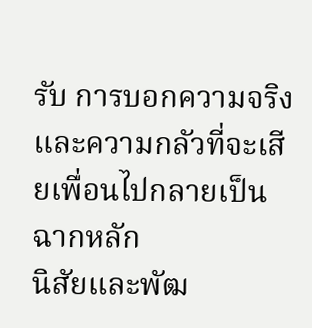รับ การบอกความจริง และความกลัวที่จะเสียเพื่อนไปกลายเป็นฉากหลัก
นิสัยและพัฒ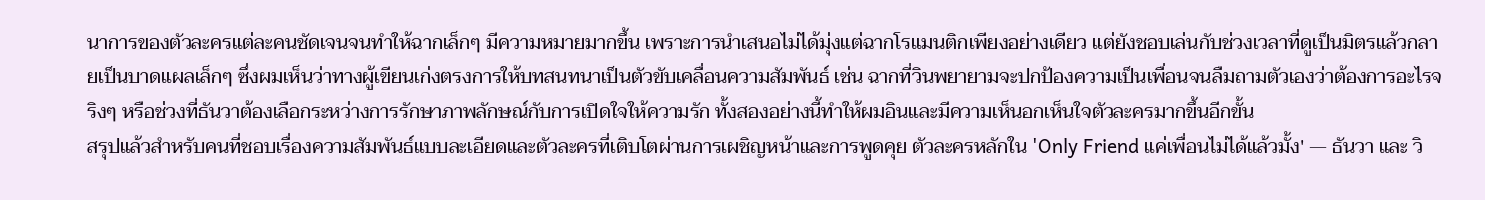นาการของตัวละครแต่ละคนชัดเจนจนทำให้ฉากเล็กๆ มีความหมายมากขึ้น เพราะการนำเสนอไม่ได้มุ่งแต่ฉากโรแมนติกเพียงอย่างเดียว แต่ยังชอบเล่นกับช่วงเวลาที่ดูเป็นมิตรแล้วกลายเป็นบาดแผลเล็กๆ ซึ่งผมเห็นว่าทางผู้เขียนเก่งตรงการให้บทสนทนาเป็นตัวขับเคลื่อนความสัมพันธ์ เช่น ฉากที่วินพยายามจะปกป้องความเป็นเพื่อนจนลืมถามตัวเองว่าต้องการอะไรจริงๆ หรือช่วงที่ธันวาต้องเลือกระหว่างการรักษาภาพลักษณ์กับการเปิดใจให้ความรัก ทั้งสองอย่างนี้ทำให้ผมอินและมีความเห็นอกเห็นใจตัวละครมากขึ้นอีกขั้น
สรุปแล้วสำหรับคนที่ชอบเรื่องความสัมพันธ์แบบละเอียดและตัวละครที่เติบโตผ่านการเผชิญหน้าและการพูดคุย ตัวละครหลักใน 'Only Friend แค่เพื่อนไม่ได้แล้วมั้ง' — ธันวา และ วิ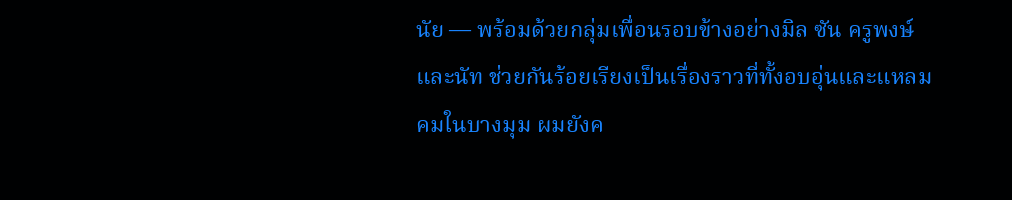นัย — พร้อมด้วยกลุ่มเพื่อนรอบข้างอย่างมิล ซัน ครูพงษ์ และนัท ช่วยกันร้อยเรียงเป็นเรื่องราวที่ทั้งอบอุ่นและแหลมคมในบางมุม ผมยังค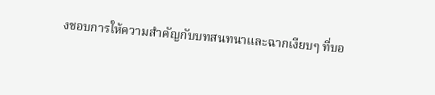งชอบการให้ความสำคัญกับบทสนทนาและฉากเงียบๆ ที่บอ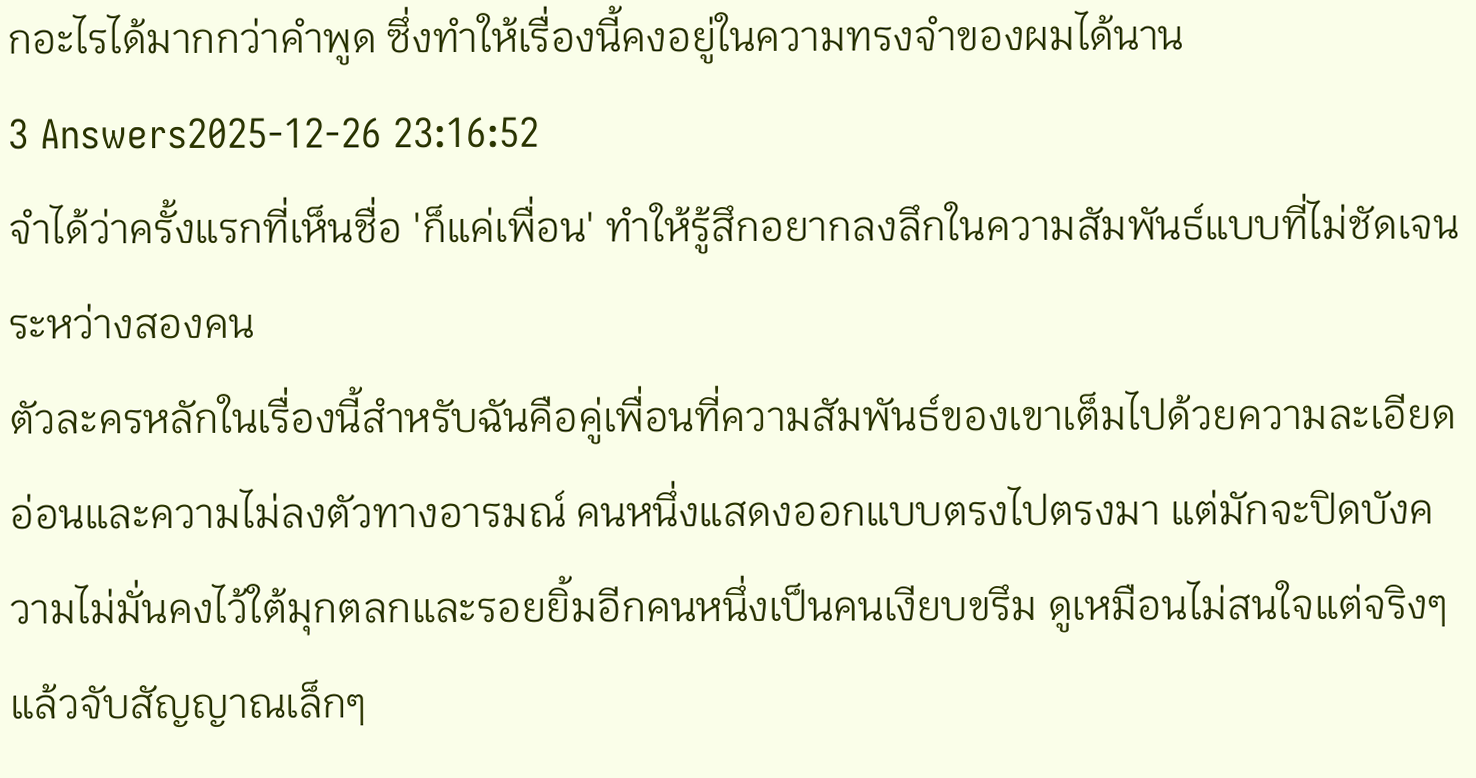กอะไรได้มากกว่าคำพูด ซึ่งทำให้เรื่องนี้คงอยู่ในความทรงจำของผมได้นาน
3 Answers2025-12-26 23:16:52
จำได้ว่าครั้งแรกที่เห็นชื่อ 'ก็แค่เพื่อน' ทำให้รู้สึกอยากลงลึกในความสัมพันธ์แบบที่ไม่ชัดเจนระหว่างสองคน
ตัวละครหลักในเรื่องนี้สำหรับฉันคือคู่เพื่อนที่ความสัมพันธ์ของเขาเต็มไปด้วยความละเอียดอ่อนและความไม่ลงตัวทางอารมณ์ คนหนึ่งแสดงออกแบบตรงไปตรงมา แต่มักจะปิดบังความไม่มั่นคงไว้ใต้มุกตลกและรอยยิ้มอีกคนหนึ่งเป็นคนเงียบขรึม ดูเหมือนไม่สนใจแต่จริงๆ แล้วจับสัญญาณเล็กๆ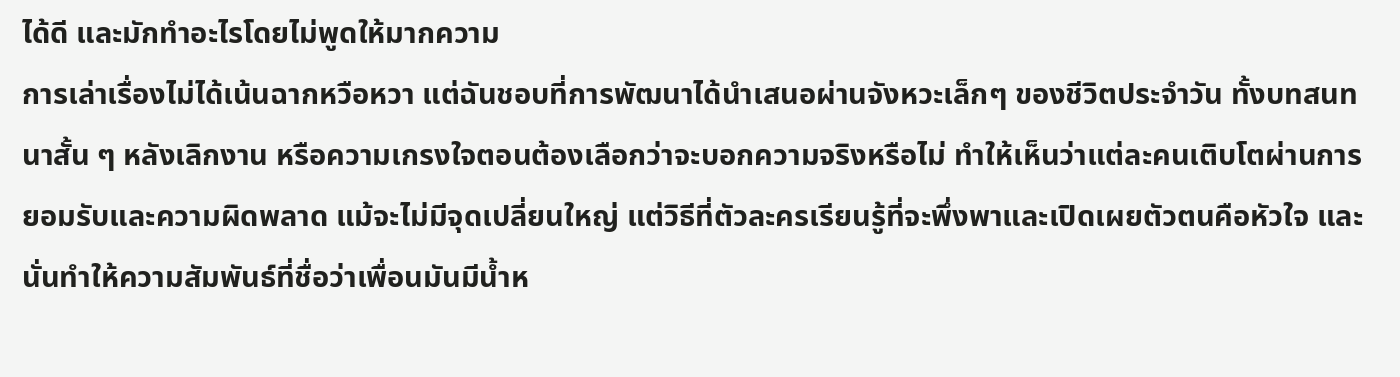ได้ดี และมักทำอะไรโดยไม่พูดให้มากความ
การเล่าเรื่องไม่ได้เน้นฉากหวือหวา แต่ฉันชอบที่การพัฒนาได้นำเสนอผ่านจังหวะเล็กๆ ของชีวิตประจำวัน ทั้งบทสนทนาสั้น ๆ หลังเลิกงาน หรือความเกรงใจตอนต้องเลือกว่าจะบอกความจริงหรือไม่ ทำให้เห็นว่าแต่ละคนเติบโตผ่านการยอมรับและความผิดพลาด แม้จะไม่มีจุดเปลี่ยนใหญ่ แต่วิธีที่ตัวละครเรียนรู้ที่จะพึ่งพาและเปิดเผยตัวตนคือหัวใจ และนั่นทำให้ความสัมพันธ์ที่ชื่อว่าเพื่อนมันมีน้ำห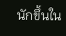นักขึ้นใน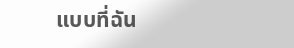แบบที่ฉัน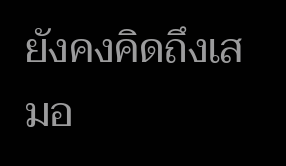ยังคงคิดถึงเสมอ